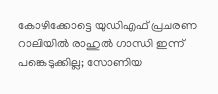കോഴിക്കോട്ടെ യുഡിഎഫ് പ്രചരണ റാലിയില്‍ രാഹുല്‍ ഗാന്ധി ഇന്ന് പങ്കെടുക്കില്ല; സോണിയ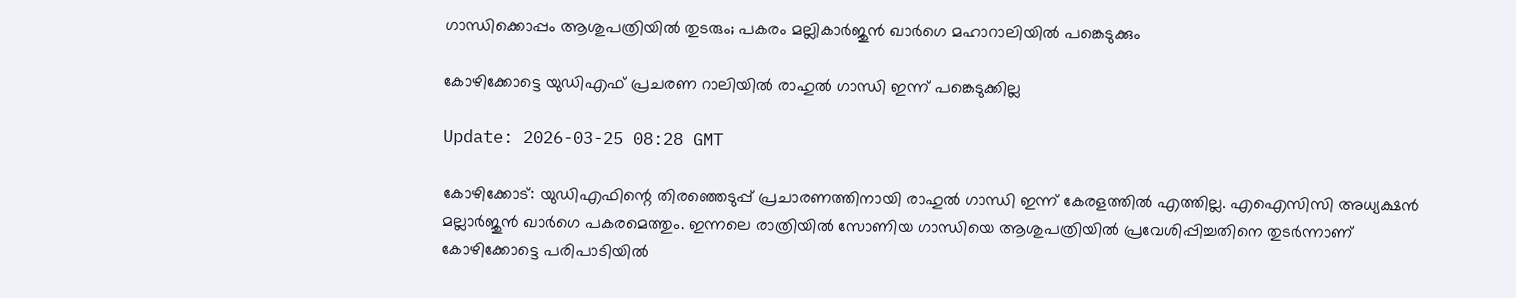ഗാന്ധിക്കൊപ്പം ആശുപത്രിയില്‍ തുടരും; പകരം മല്ലികാര്‍ജുന്‍ ഖാര്‍ഗെ മഹാറാലിയില്‍ പങ്കെടുക്കും

കോഴിക്കോട്ടെ യുഡിഎഫ് പ്രചരണ റാലിയില്‍ രാഹുല്‍ ഗാന്ധി ഇന്ന് പങ്കെടുക്കില്ല

Update: 2026-03-25 08:28 GMT

കോഴിക്കോട്: യുഡിഎഫിന്റെ തിരഞ്ഞെടുപ്പ് പ്രചാരണത്തിനായി രാഹുല്‍ ഗാന്ധി ഇന്ന് കേരളത്തില്‍ എത്തില്ല. എഐസിസി അധ്യക്ഷന്‍ മല്ലാര്‍ജുന്‍ ഖാര്‍ഗെ പകരമെത്തും. ഇന്നലെ രാത്രിയില്‍ സോണിയ ഗാന്ധിയെ ആശുപത്രിയില്‍ പ്രവേശിപ്പിച്ചതിനെ തുടര്‍ന്നാണ് കോഴിക്കോട്ടെ പരിപാടിയില്‍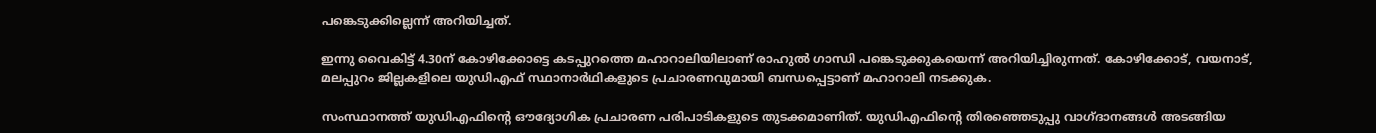പങ്കെടുക്കില്ലെന്ന് അറിയിച്ചത്.

ഇന്നു വൈകിട്ട് 4.30ന് കോഴിക്കോട്ടെ കടപ്പുറത്തെ മഹാറാലിയിലാണ് രാഹുല്‍ ഗാന്ധി പങ്കെടുക്കുകയെന്ന് അറിയിച്ചിരുന്നത്. കോഴിക്കോട്, വയനാട്, മലപ്പുറം ജില്ലകളിലെ യുഡിഎഫ് സ്ഥാനാര്‍ഥികളുടെ പ്രചാരണവുമായി ബന്ധപ്പെട്ടാണ് മഹാറാലി നടക്കുക.

സംസ്ഥാനത്ത് യുഡിഎഫിന്റെ ഔദ്യോഗിക പ്രചാരണ പരിപാടികളുടെ തുടക്കമാണിത്. യുഡിഎഫിന്റെ തിരഞ്ഞെടുപ്പു വാഗ്ദാനങ്ങള്‍ അടങ്ങിയ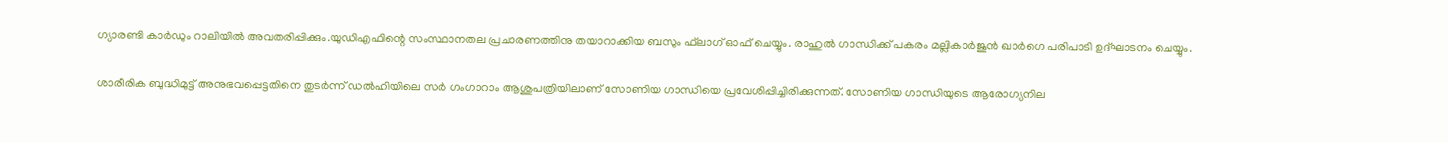ഗ്യാരണ്ടി കാര്‍ഡും റാലിയില്‍ അവതരിപ്പിക്കും.യുഡിഎഫിന്റെ സംസ്ഥാനതല പ്രചാരണത്തിനു തയാറാക്കിയ ബസും ഫ്‌ലാഗ് ഓഫ് ചെയ്യും. രാഹുല്‍ ഗാന്ധിക്ക് പകരം മല്ലികാര്‍ജുന്‍ ഖാര്‍ഗെ പരിപാടി ഉദ്ഘാടനം ചെയ്യും.

ശാരീരിക ബുദ്ധിമുട്ട് അനുഭവപ്പെട്ടതിനെ തുടര്‍ന്ന് ഡല്‍ഹിയിലെ സര്‍ ഗംഗാറാം ആശുപത്രിയിലാണ് സോണിയ ഗാന്ധിയെ പ്രവേശിപ്പിച്ചിരിക്കുന്നത്. സോണിയ ഗാന്ധിയുടെ ആരോഗ്യനില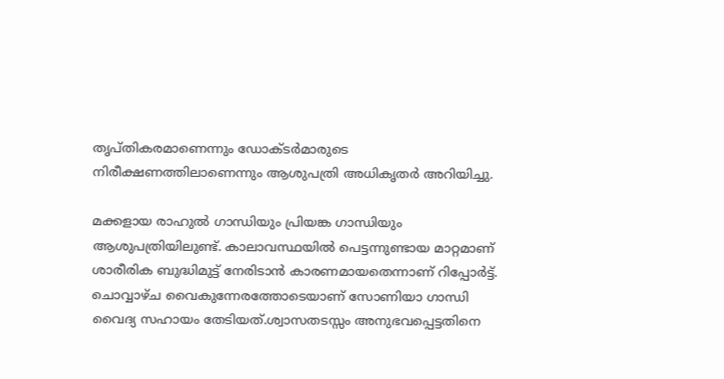തൃപ്തികരമാണെന്നും ഡോക്ടര്‍മാരുടെ നിരീക്ഷണത്തിലാണെന്നും ആശുപത്രി അധികൃതര്‍ അറിയിച്ചു.

മക്കളായ രാഹുല്‍ ഗാന്ധിയും പ്രിയങ്ക ഗാന്ധിയും ആശുപത്രിയിലുണ്ട്. കാലാവസ്ഥയില്‍ പെട്ടന്നുണ്ടായ മാറ്റമാണ് ശാരീരിക ബുദ്ധിമുട്ട് നേരിടാന്‍ കാരണമായതെന്നാണ് റിപ്പോര്‍ട്ട്. ചൊവ്വാഴ്ച വൈകുന്നേരത്തോടെയാണ് സോണിയാ ഗാന്ധി വൈദ്യ സഹായം തേടിയത്.ശ്വാസതടസ്സം അനുഭവപ്പെട്ടതിനെ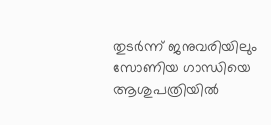തുടര്‍ന്ന് ജനുവരിയിലും സോണിയ ഗാന്ധിയെ ആശുപത്രിയില്‍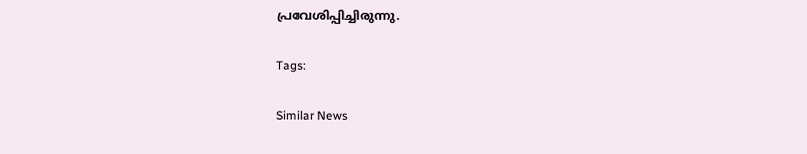പ്രവേശിപ്പിച്ചിരുന്നു.

Tags:

Similar News